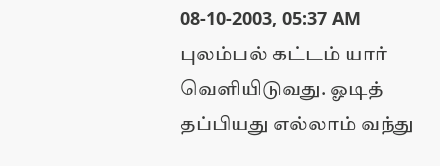08-10-2003, 05:37 AM
புலம்பல் கட்டம் யார் வெளியிடுவது. ஓடித் தப்பியது எல்லாம் வந்து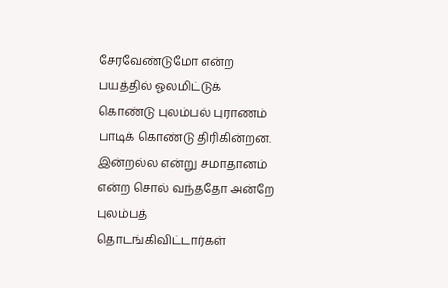சேரவேண்டுமோ என்ற பயத்தில் ஓலமிட்டுக் கொண்டு புலம்பல் புராணம் பாடிக் கொண்டு திரிகின்றன. இன்றல்ல என்று சமாதானம் என்ற சொல் வந்ததோ அன்றே புலம்பத் தொடங்கிவிட்டார்கள்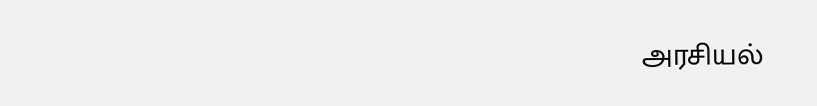அரசியல்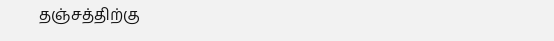தஞ்சத்திற்கு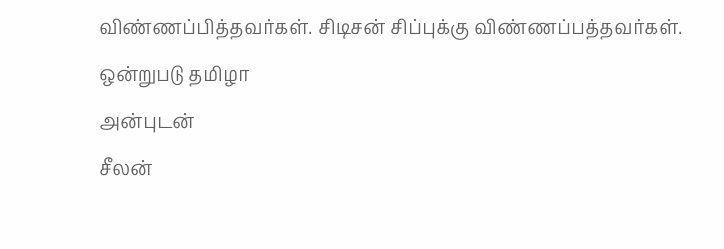விண்ணப்பித்தவர்கள். சிடிசன் சிப்புக்கு விண்ணப்பத்தவர்கள்.
ஒன்றுபடு தமிழா
அன்புடன்
சீலன்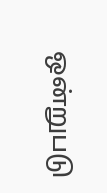ஒன்றுபடு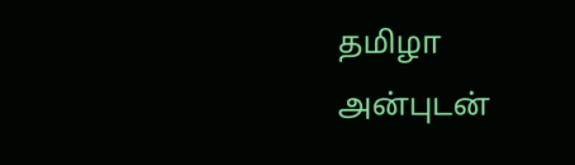தமிழா
அன்புடன்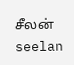சீலன்
seelan